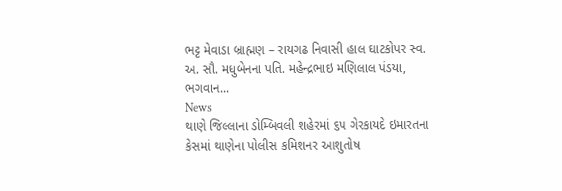ભટ્ટ મેવાડા બ્રાહ્મણ – રાયગઢ નિવાસી હાલ ઘાટકોપર સ્વ. અ. સૌ. મધુબેનના પતિ. મહેન્દ્રભાઇ મણિલાલ પંડયા, ભગવાન...
News
થાણે જિલ્લાના ડોમ્બિવલી શહેરમાં ૬૫ ગેરકાયદે ઇમારતના કેસમાં થાણેના પોલીસ કમિશનર આશુતોષ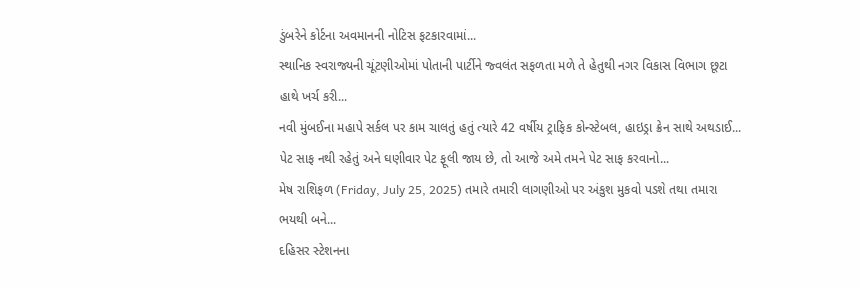ડુંબરેને કોર્ટના અવમાનની નોટિસ ફટકારવામાં...
સ્થાનિક સ્વરાજ્યની ચૂંટણીઓમાં પોતાની પાર્ટીને જ્વલંત સફળતા મળે તે હેતુથી નગર વિકાસ વિભાગ છૂટા હાથે ખર્ચ કરી...
નવી મુંબઈના મહાપે સર્કલ પર કામ ચાલતું હતું ત્યારે 42 વર્ષીય ટ્રાફિક કોન્સ્ટેબલ, હાઇડ્રા ક્રેન સાથે અથડાઈ...
પેટ સાફ નથી રહેતું અને ઘણીવાર પેટ ફૂલી જાય છે, તો આજે અમે તમને પેટ સાફ કરવાનો...
મેષ રાશિફળ (Friday, July 25, 2025) તમારે તમારી લાગણીઓ પર અંકુશ મુકવો પડશે તથા તમારા ભયથી બને...
દહિસર સ્ટેશનના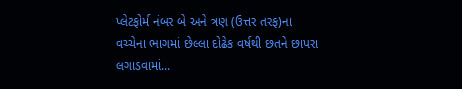પ્લેટફોર્મ નંબર બે અને ત્રણ (ઉત્તર તરફ)ના વચ્ચેના ભાગમાં છેલ્લા દોઢેક વર્ષથી છતને છાપરા લગાડવામાં...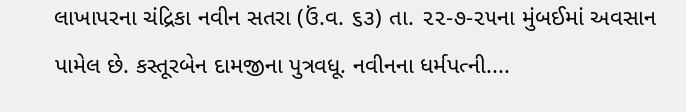લાખાપરના ચંદ્રિકા નવીન સતરા (ઉં.વ. ૬૩) તા. ૨૨-૭-૨૫ના મુંબઈમાં અવસાન પામેલ છે. કસ્તૂરબેન દામજીના પુત્રવધૂ. નવીનના ધર્મપત્ની....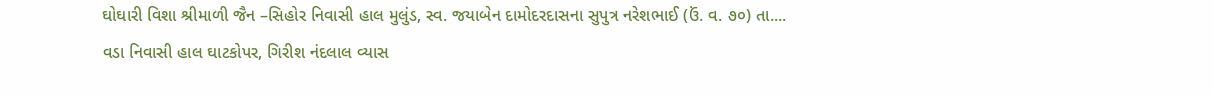ઘોઘારી વિશા શ્રીમાળી જૈન –સિહોર નિવાસી હાલ મુલુંડ, સ્વ. જયાબેન દામોદરદાસના સુપુત્ર નરેશભાઈ (ઉં. વ. ૭૦) તા....
વડા નિવાસી હાલ ઘાટકોપર, ગિરીશ નંદલાલ વ્યાસ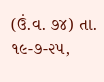(ઉં.વ. ૭૪) તા. ૧૯-૭-૨૫,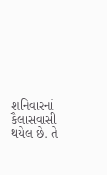શનિવારનાં કૈલાસવાસી થયેલ છે. તે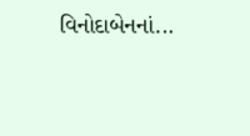વિનોદાબેનનાં...